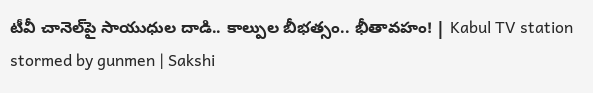టీవీ చానెల్‌పై సాయుధుల దాడి.. కాల్పుల బీభత్సం.. భీతావహం! | Kabul TV station stormed by gunmen | Sakshi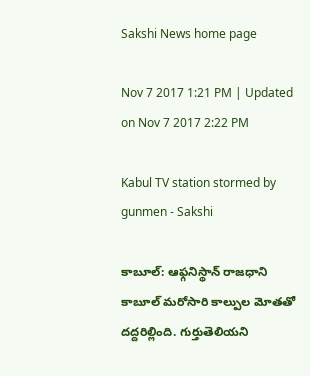Sakshi News home page

Nov 7 2017 1:21 PM | Updated on Nov 7 2017 2:22 PM

Kabul TV station stormed by gunmen - Sakshi

కాబూల్‌: ఆఫ్గనిస్థాన్‌ రాజధాని కాబూల్‌ మరోసారి కాల్పుల మోతతో దద్దరిల్లింది. గుర్తుతెలియని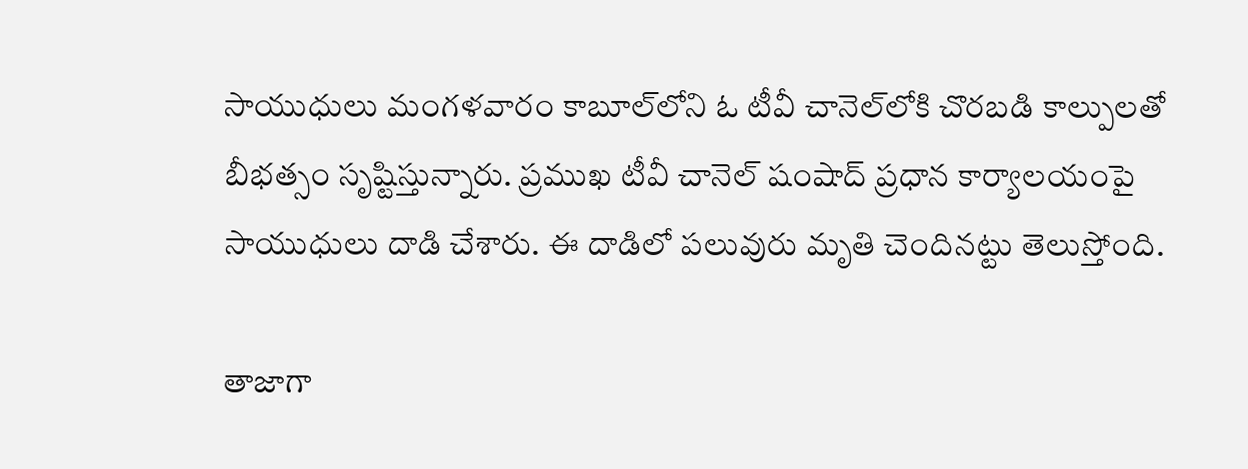సాయుధులు మంగళవారం కాబూల్‌లోని ఓ టీవీ చానెల్‌లోకి చొరబడి కాల్పులతో బీభత్సం సృష్టిస్తున్నారు. ప్రముఖ టీవీ చానెల్‌ షంషాద్‌ ప్రధాన కార్యాలయంపై సాయుధులు దాడి చేశారు. ఈ దాడిలో పలువురు మృతి చెందినట్టు తెలుస్తోంది.

తాజాగా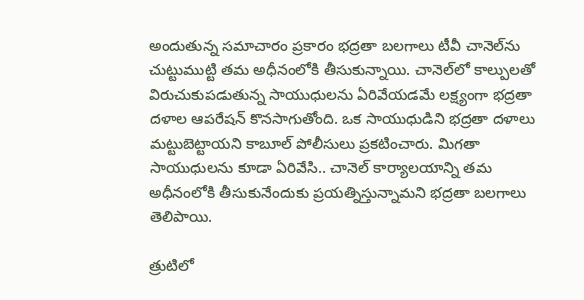అందుతున్న సమాచారం ప్రకారం భద్రతా బలగాలు టీవీ చానెల్‌ను చుట్టుముట్టి తమ అధీనంలోకి తీసుకున్నాయి. చానెల్‌లో కాల్పులతో విరుచుకుపడుతున్న సాయుధులను ఏరివేయడమే లక్ష్యంగా భద్రతా దళాల ఆపరేషన్‌ కొనసాగుతోంది. ఒక సాయుధుడిని భద్రతా దళాలు మట్టుబెట్టాయని కాబూల్‌ పోలీసులు ప్రకటించారు. మిగతా సాయుధులను కూడా ఏరివేసి.. చానెల్‌ కార్యాలయాన్ని తమ అధీనంలోకి తీసుకునేందుకు ప్రయత్నిస్తున్నామని భద్రతా బలగాలు తెలిపాయి.

త్రుటిలో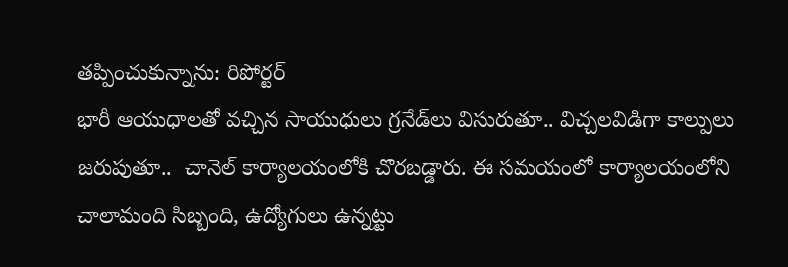తప్పించుకున్నాను: రిపోర్టర్‌
భారీ ఆయుధాలతో వచ్చిన సాయుధులు గ్రనేడ్‌లు విసురుతూ.. విచ్చలవిడిగా కాల్పులు జరుపుతూ..  చానెల్‌ కార్యాలయంలోకి చొరబడ్డారు. ఈ సమయంలో కార్యాలయంలోని చాలామంది సిబ్బంది, ఉద్యోగులు ఉన్నట్టు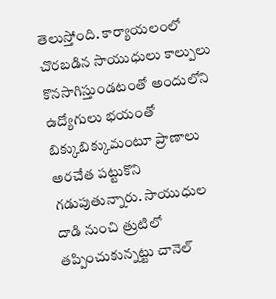తెలుస్తోంది. కార్యాయలంలో చొరబడిన సాయుధులు కాల్పులు కొనసాగిస్తుండటంతో అందులోని ఉద్యోగులు భయంతో బిక్కుబిక్కుమంటూ ప్రాణాలు అరచేత పట్టుకొని గడుపుతున్నారు. సాయుధుల దాడి నుంచి త్రుటిలో తప్పించుకున్నట్టు చానెల్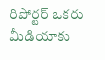రిపోర్టర్‌ ఒకరు మీడియాకు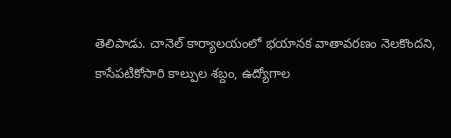తెలిపాడు. చానెల్‌ కార్యాలయంలో భయానక వాతావరణం నెలకొందని, కాసేపటికోసారి కాల్పుల శబ్దం, ఉద్యోగాల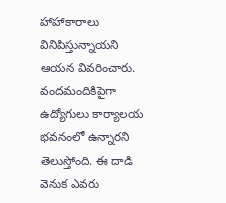హాహాకారాలు వినిపిస్తున్నాయని ఆయన వివరించారు. వందమందికిపైగా ఉద్యోగులు కార్యాలయ భవనంలో ఉన్నారని తెలుస్తోంది. ఈ దాడి వెనుక ఎవరు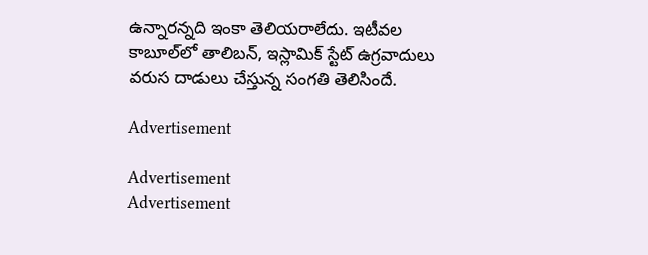ఉన్నారన్నది ఇంకా తెలియరాలేదు. ఇటీవల కాబూల్‌లో తాలిబన్‌, ఇస్లామిక్‌ స్టేట్‌ ఉగ్రవాదులు వరుస దాడులు చేస్తున్న సంగతి తెలిసిందే.

Advertisement

Advertisement
Advertisement